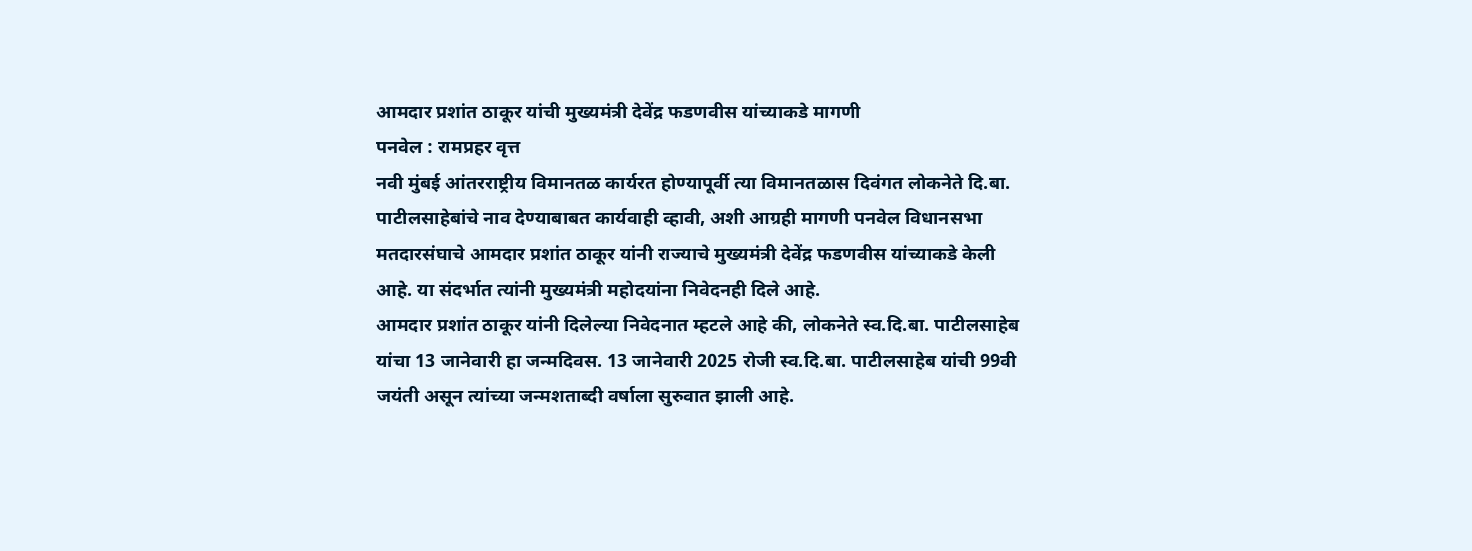आमदार प्रशांत ठाकूर यांची मुख्यमंत्री देवेंद्र फडणवीस यांच्याकडे मागणी
पनवेल : रामप्रहर वृत्त
नवी मुंबई आंतरराष्ट्रीय विमानतळ कार्यरत होण्यापूर्वी त्या विमानतळास दिवंगत लोकनेते दि.बा. पाटीलसाहेबांचे नाव देण्याबाबत कार्यवाही व्हावी, अशी आग्रही मागणी पनवेल विधानसभा मतदारसंघाचे आमदार प्रशांत ठाकूर यांनी राज्याचे मुख्यमंत्री देवेंद्र फडणवीस यांच्याकडे केली आहे. या संदर्भात त्यांनी मुख्यमंत्री महोदयांना निवेदनही दिले आहे.
आमदार प्रशांत ठाकूर यांनी दिलेल्या निवेदनात म्हटले आहे की, लोकनेते स्व.दि.बा. पाटीलसाहेब यांचा 13 जानेवारी हा जन्मदिवस. 13 जानेवारी 2025 रोजी स्व.दि.बा. पाटीलसाहेब यांची 99वी जयंती असून त्यांच्या जन्मशताब्दी वर्षाला सुरुवात झाली आहे.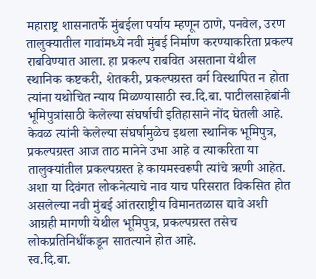महाराष्ट्र शासनातर्फे मुंबईला पर्याय म्हणून ठाणे, पनवेल, उरण तालुक्यातील गावांमध्ये नवी मुंबई निर्माण करण्याकरिता प्रकल्प राबविण्यात आला. हा प्रकल्प राबवित असताना येथील स्थानिक कष्टकरी, शेतकरी, प्रकल्पग्रस्त वर्ग विस्थापित न होता त्यांना यथोचित न्याय मिळण्यासाठी स्व.दि.बा. पाटीलसाहेबांनी भूमिपुत्रांसाठी केलेल्या संघर्षाची इतिहासाने नोंद घेतली आहे. केवळ त्यांनी केलेल्या संघर्षामुळेच इथला स्थानिक भूमिपुत्र, प्रकल्पग्रस्त आज ताठ मानेने उभा आहे व त्याकरिता या तालुक्यांतील प्रकल्पग्रस्त हे कायमस्वरूपी त्यांचे ऋणी आहेत. अशा या दिवंगत लोकनेत्याचे नाव याच परिसरात विकसित होत असलेल्या नवी मुंबई आंतरराष्ट्रीय विमानतळास द्यावे अशी आग्रही मागणी येथील भूमिपुत्र, प्रकल्पग्रस्त तसेच लोकप्रतिनिधींकडून सातत्याने होत आहे.
स्व.दि.बा.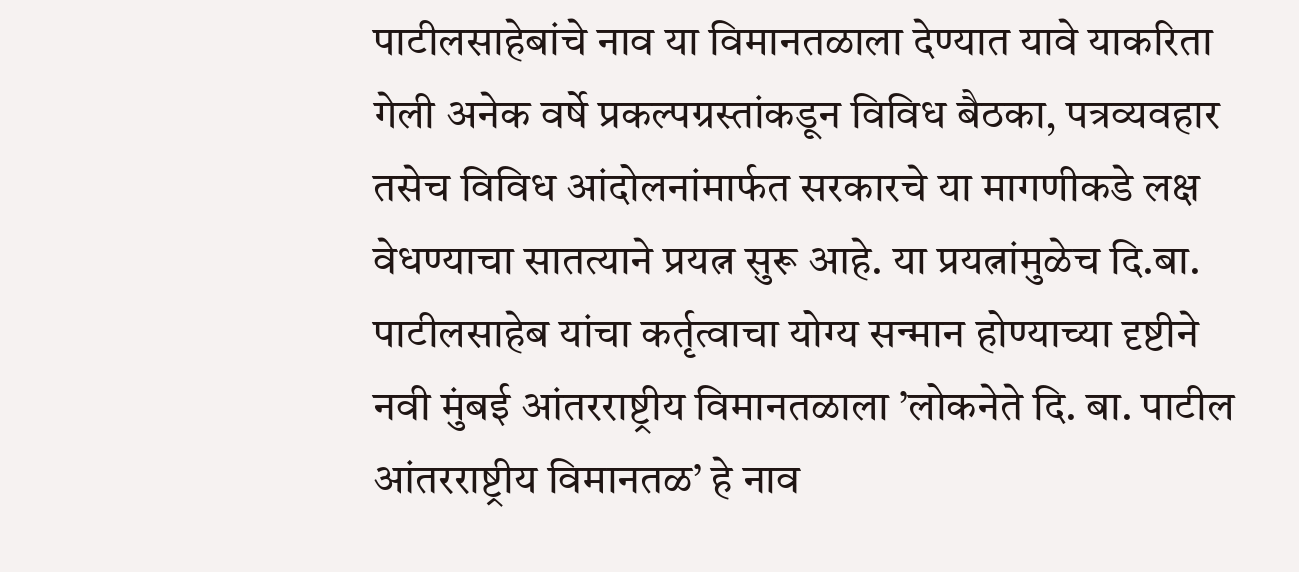पाटीलसाहेबांचे नाव या विमानतळाला देण्यात यावे याकरिता गेली अनेक वर्षे प्रकल्पग्रस्तांकडून विविध बैठका, पत्रव्यवहार तसेच विविध आंदोलनांमार्फत सरकारचे या मागणीकडे लक्ष वेधण्याचा सातत्याने प्रयत्न सुरू आहे. या प्रयत्नांमुळेच दि.बा. पाटीलसाहेब यांचा कर्तृत्वाचा योग्य सन्मान होण्याच्या दृष्टीने नवी मुंबई आंतरराष्ट्रीय विमानतळाला ’लोकनेते दि. बा. पाटील आंतरराष्ट्रीय विमानतळ’ हे नाव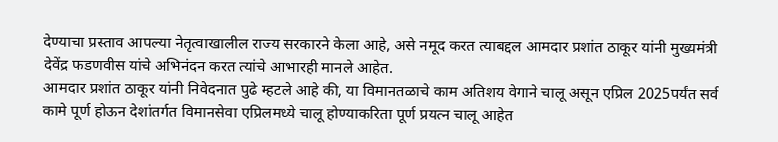देण्याचा प्रस्ताव आपल्या नेतृत्वाखालील राज्य सरकारने केला आहे, असे नमूद करत त्याबद्दल आमदार प्रशांत ठाकूर यांनी मुख्यमंत्री देवेंद्र फडणवीस यांचे अभिनंदन करत त्यांचे आभारही मानले आहेत.
आमदार प्रशांत ठाकूर यांनी निवेदनात पुढे म्हटले आहे की, या विमानतळाचे काम अतिशय वेगाने चालू असून एप्रिल 2025पर्यंत सर्व कामे पूर्ण होऊन देशांतर्गत विमानसेवा एप्रिलमध्ये चालू होण्याकरिता पूर्ण प्रयत्न चालू आहेत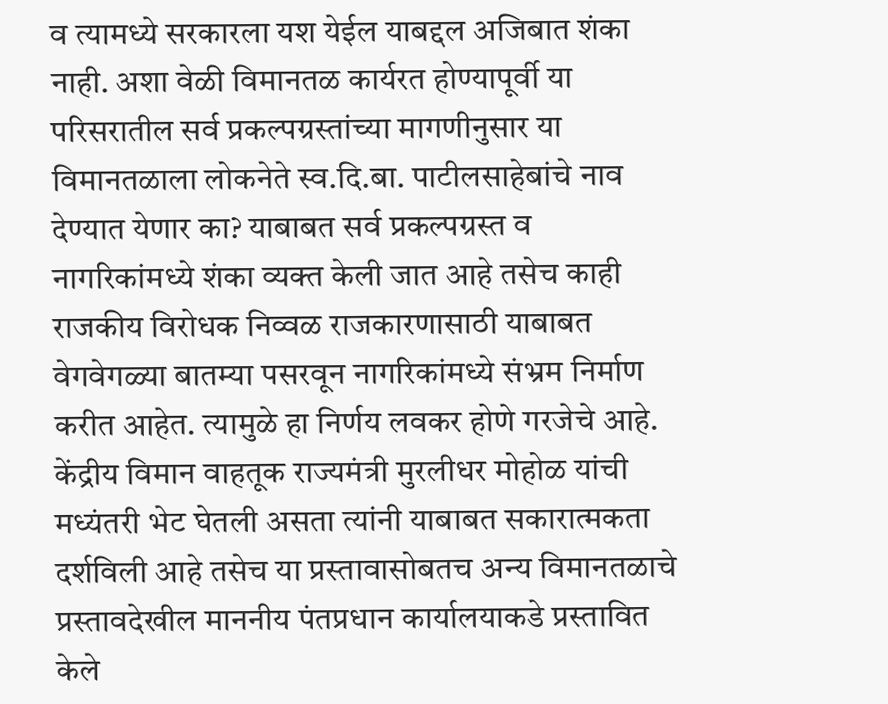व त्यामध्ये सरकारला यश येईल याबद्दल अजिबात शंका नाही. अशा वेळी विमानतळ कार्यरत होण्यापूर्वी या परिसरातील सर्व प्रकल्पग्रस्तांच्या मागणीनुसार या विमानतळाला लोकनेते स्व.दि.बा. पाटीलसाहेबांचे नाव देण्यात येणार का? याबाबत सर्व प्रकल्पग्रस्त व नागरिकांमध्ये शंका व्यक्त केली जात आहे तसेच काही राजकीय विरोधक निव्वळ राजकारणासाठी याबाबत वेगवेगळ्या बातम्या पसरवून नागरिकांमध्ये संभ्रम निर्माण करीत आहेत. त्यामुळे हा निर्णय लवकर होणे गरजेचे आहे. केंद्रीय विमान वाहतूक राज्यमंत्री मुरलीधर मोहोळ यांची मध्यंतरी भेट घेतली असता त्यांनी याबाबत सकारात्मकता दर्शविली आहे तसेच या प्रस्तावासोबतच अन्य विमानतळाचे प्रस्तावदेखील माननीय पंतप्रधान कार्यालयाकडे प्रस्तावित केले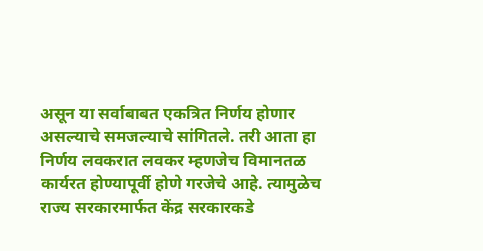असून या सर्वाबाबत एकत्रित निर्णय होणार असल्याचे समजल्याचे सांगितले. तरी आता हा निर्णय लवकरात लवकर म्हणजेच विमानतळ कार्यरत होण्यापूर्वी होणे गरजेचे आहे. त्यामुळेच राज्य सरकारमार्फत केंद्र सरकारकडे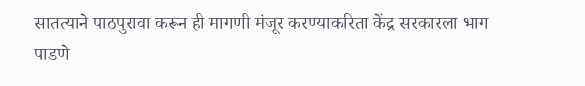सातत्याने पाठपुरावा करून ही मागणी मंजूर करण्याकरिता केंद्र सरकारला भाग पाडणे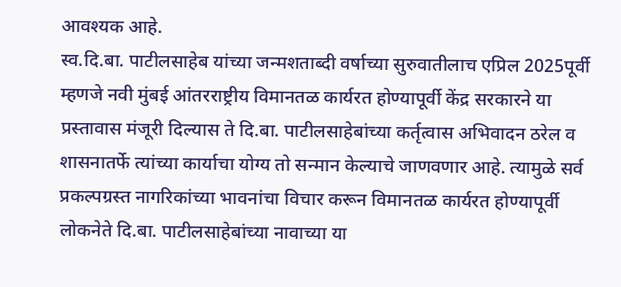आवश्यक आहे.
स्व.दि.बा. पाटीलसाहेब यांच्या जन्मशताब्दी वर्षाच्या सुरुवातीलाच एप्रिल 2025पूर्वी म्हणजे नवी मुंबई आंतरराष्ट्रीय विमानतळ कार्यरत होण्यापूर्वी केंद्र सरकारने या प्रस्तावास मंजूरी दिल्यास ते दि.बा. पाटीलसाहेबांच्या कर्तृत्वास अभिवादन ठरेल व शासनातर्फे त्यांच्या कार्याचा योग्य तो सन्मान केल्याचे जाणवणार आहे. त्यामुळे सर्व प्रकल्पग्रस्त नागरिकांच्या भावनांचा विचार करून विमानतळ कार्यरत होण्यापूर्वी लोकनेते दि.बा. पाटीलसाहेबांच्या नावाच्या या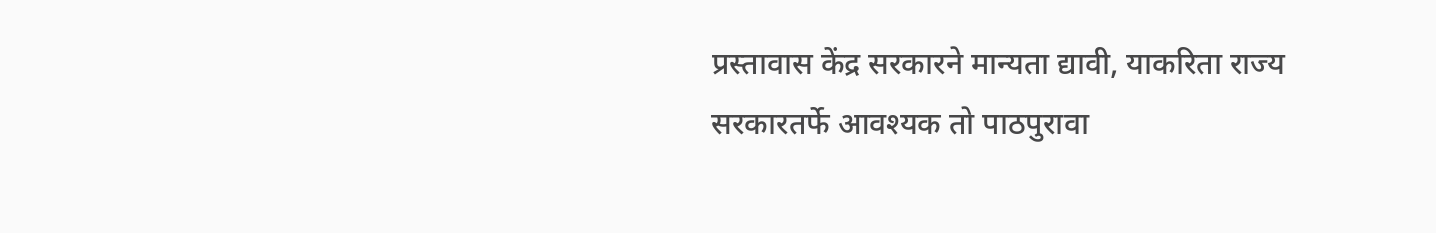प्रस्तावास केंद्र सरकारने मान्यता द्यावी, याकरिता राज्य सरकारतर्फे आवश्यक तो पाठपुरावा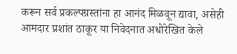करून सर्व प्रकल्पग्रस्तांना हा आनंद मिळवून द्यावा, असेही आमदार प्रशांत ठाकूर या निवेदनात अधोरेखित केले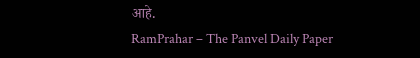आहे.
RamPrahar – The Panvel Daily Paper